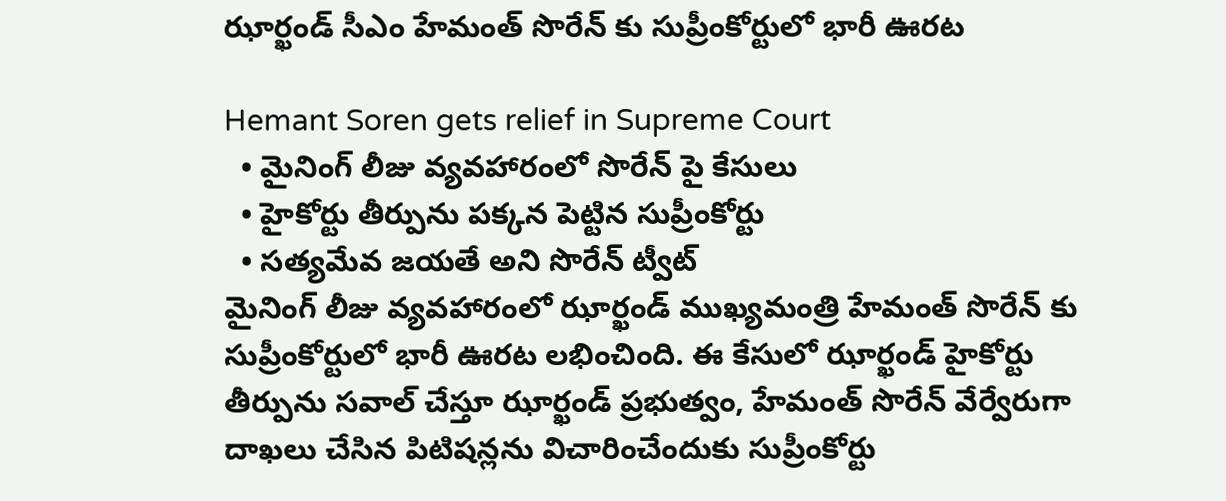ఝార్ఖండ్ సీఎం హేమంత్ సొరేన్ కు సుప్రీంకోర్టులో భారీ ఊరట

Hemant Soren gets relief in Supreme Court
  • మైనింగ్ లీజు వ్యవహారంలో సొరేన్ పై కేసులు
  • హైకోర్టు తీర్పును పక్కన పెట్టిన సుప్రీంకోర్టు
  • సత్యమేవ జయతే అని సొరేన్ ట్వీట్
మైనింగ్ లీజు వ్యవహారంలో ఝార్ఖండ్ ముఖ్యమంత్రి హేమంత్ సొరేన్ కు సుప్రీంకోర్టులో భారీ ఊరట లభించింది. ఈ కేసులో ఝార్ఖండ్ హైకోర్టు తీర్పును సవాల్ చేస్తూ ఝార్ఖండ్ ప్రభుత్వం, హేమంత్ సొరేన్ వేర్వేరుగా దాఖలు చేసిన పిటిషన్లను విచారించేందుకు సుప్రీంకోర్టు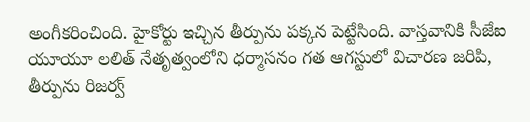అంగీకరించింది. హైకోర్టు ఇచ్చిన తీర్పును పక్కన పెట్టేసింది. వాస్తవానికి సీజేఐ యూయూ లలిత్ నేతృత్వంలోని ధర్మాసనం గత ఆగస్టులో విచారణ జరిపి, తీర్పును రిజర్వ్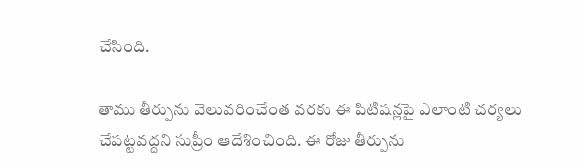చేసింది.

తాము తీర్పును వెలువరించేంత వరకు ఈ పిటిషన్లపై ఎలాంటి చర్యలు చేపట్టవద్దని సుప్రీం ఆదేశించింది. ఈ రోజు తీర్పును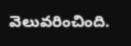వెలువరించింది.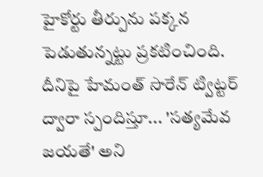హైకోర్టు తీర్పును పక్కన పెడుతున్నట్టు ప్రకటించింది. దీనిపై హేమంత్ సొరేన్ ట్విట్టర్ ద్వారా స్పందిస్తూ... 'సత్యమేవ జయతే' అని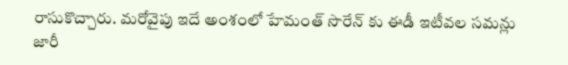రాసుకొచ్చారు. మరోవైపు ఇదే అంశంలో హేమంత్ సొరేన్ కు ఈడీ ఇటీవల సమన్లు జారీ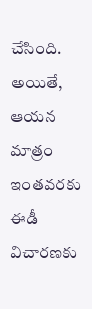చేసింది. అయితే, ఆయన మాత్రం ఇంతవరకు ఈడీ విచారణకు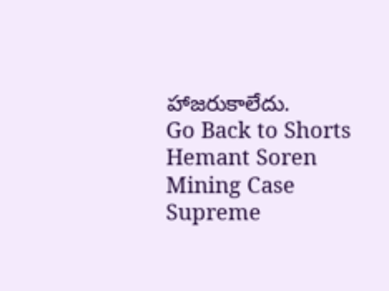హాజరుకాలేదు.
Go Back to Shorts
Hemant Soren
Mining Case
Supreme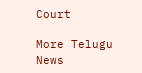Court

More Telugu News